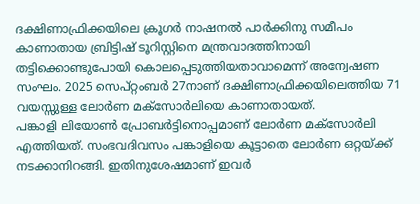ദക്ഷിണാഫ്രിക്കയിലെ ക്രൂഗർ നാഷനൽ പാർക്കിനു സമീപം കാണാതായ ബ്രിട്ടിഷ് ടൂറിസ്റ്റിനെ മന്ത്രവാദത്തിനായി തട്ടിക്കൊണ്ടുപോയി കൊലപ്പെടുത്തിയതാവാമെന്ന് അന്വേഷണ സംഘം. 2025 സെപ്റ്റംബർ 27നാണ് ദക്ഷിണാഫ്രിക്കയിലെത്തിയ 71 വയസ്സുള്ള ലോർണ മക്സോർലിയെ കാണാതായത്.
പങ്കാളി ലിയോൺ പ്രോബർട്ടിനൊപ്പമാണ് ലോർണ മക്സോർലി എത്തിയത്. സംഭവദിവസം പങ്കാളിയെ കൂട്ടാതെ ലോർണ ഒറ്റയ്ക്ക് നടക്കാനിറങ്ങി. ഇതിനുശേഷമാണ് ഇവർ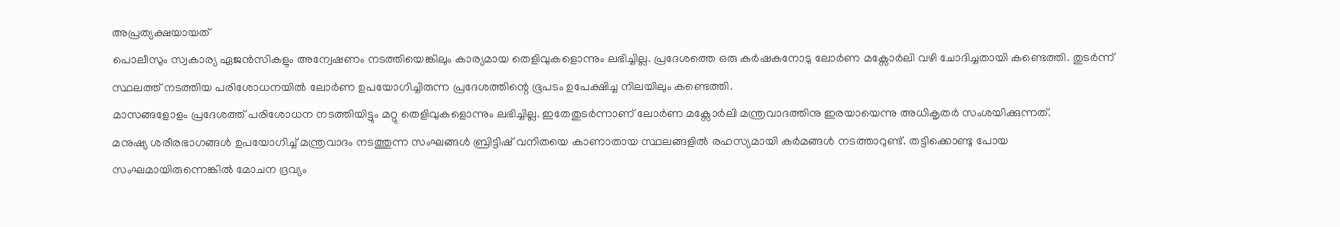അപ്രത്യക്ഷയായത്
പൊലീസും സ്വകാര്യ ഏജൻസികളും അന്വേഷണം നടത്തിയെങ്കിലും കാര്യമായ തെളിവുകളൊന്നും ലഭിച്ചില്ല. പ്രദേശത്തെ ഒരു കർഷകനോടു ലോർണ മക്സോർലി വഴി ചോദിച്ചതായി കണ്ടെത്തി. തുടർന്ന് സ്ഥലത്ത് നടത്തിയ പരിശോധനയിൽ ലോർണ ഉപയോഗിച്ചിരുന്ന പ്രദേശത്തിന്റെ ഭൂപടം ഉപേക്ഷിച്ച നിലയിലും കണ്ടെത്തി.
മാസങ്ങളോളം പ്രദേശത്ത് പരിശോധന നടത്തിയിട്ടും മറ്റു തെളിവുകളൊന്നും ലഭിച്ചില്ല. ഇതേതുടർന്നാണ് ലോർണ മക്സോർലി മന്ത്രവാദത്തിനു ഇരയായെന്നു അധികൃതർ സംശയിക്കുന്നത്.
മനുഷ്യ ശരീരഭാഗങ്ങൾ ഉപയോഗിച്ച് മന്ത്രവാദം നടത്തുന്ന സംഘങ്ങൾ ബ്രിട്ടിഷ് വനിതയെ കാണാതായ സ്ഥലങ്ങളിൽ രഹസ്യമായി കർമങ്ങൾ നടത്താറുണ്ട്. തട്ടിക്കൊണ്ടു പോയ സംഘമായിരുന്നെങ്കിൽ മോചന ദ്രവ്യം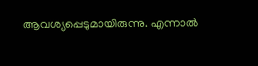ആവശ്യപ്പെടുമായിരുന്നു. എന്നാൽ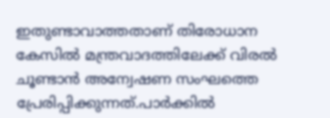ഇതുണ്ടാവാത്തതാണ് തിരോധാന കേസിൽ മന്ത്രവാദത്തിലേക്ക് വിരൽ ചൂണ്ടാൻ അന്വേഷണ സംഘത്തെ പ്രേരിപ്പിക്കുന്നത്.പാർക്കിൽ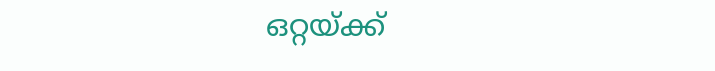ഒറ്റയ്ക്ക്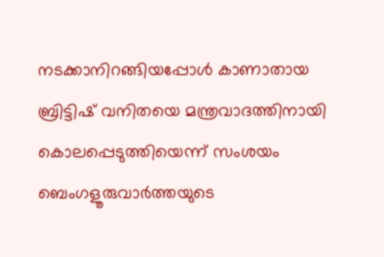നടക്കാനിറങ്ങിയപ്പോൾ കാണാതായ ബ്രിട്ടിഷ് വനിതയെ മന്ത്രവാദത്തിനായി കൊലപ്പെടുത്തിയെന്ന് സംശയം
ബെംഗളൂരുവാർത്തയുടെ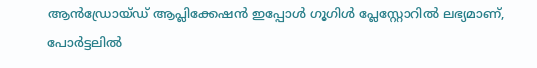ആൻഡ്രോയ്ഡ് ആപ്ലിക്കേഷൻ ഇപ്പോൾ ഗൂഗിൾ പ്ലേസ്റ്റോറിൽ ലഭ്യമാണ്, പോർട്ടലിൽ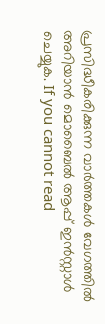പ്രസിദ്ധീകരിക്കുന്ന വാർത്തകൾ വേഗത്തിൽ അറിയാൻ മൊബൈൽ ആപ്പ് ഇൻസ്റ്റാൾ ചെയ്യുക. If you cannot read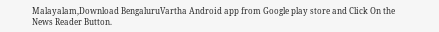Malayalam,Download BengaluruVartha Android app from Google play store and Click On the News Reader Button.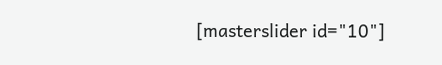[masterslider id="10"]